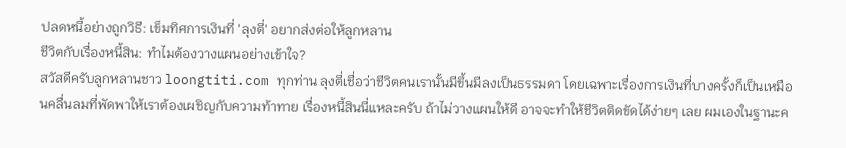ปลดหนี้อย่างถูกวิธี: เข็มทิศการเงินที่ 'ลุงตี่' อยากส่งต่อให้ลูกหลาน
ชีวิตกับเรื่องหนี้สิน: ทำไมต้องวางแผนอย่างเข้าใจ?
สวัสดีครับลูกหลานชาว loongtiti.com ทุกท่าน ลุงตี่เชื่อว่าชีวิตคนเรานั้นมีขึ้นมีลงเป็นธรรมดา โดยเฉพาะเรื่องการเงินที่บางครั้งก็เป็นเหมือนคลื่นลมที่พัดพาให้เราต้องเผชิญกับความท้าทาย เรื่องหนี้สินนี่แหละครับ ถ้าไม่วางแผนให้ดี อาจจะทำให้ชีวิตติดขัดได้ง่ายๆ เลย ผมเองในฐานะค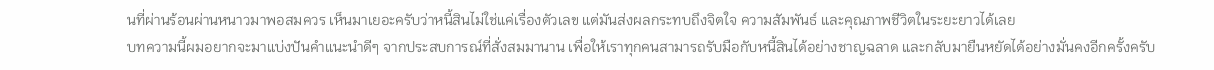นที่ผ่านร้อนผ่านหนาวมาพอสมควร เห็นมาเยอะครับว่าหนี้สินไม่ใช่แค่เรื่องตัวเลข แต่มันส่งผลกระทบถึงจิตใจ ความสัมพันธ์ และคุณภาพชีวิตในระยะยาวได้เลย
บทความนี้ผมอยากจะมาแบ่งปันคำแนะนำดีๆ จากประสบการณ์ที่สั่งสมมานาน เพื่อให้เราทุกคนสามารถรับมือกับหนี้สินได้อย่างชาญฉลาด และกลับมายืนหยัดได้อย่างมั่นคงอีกครั้งครับ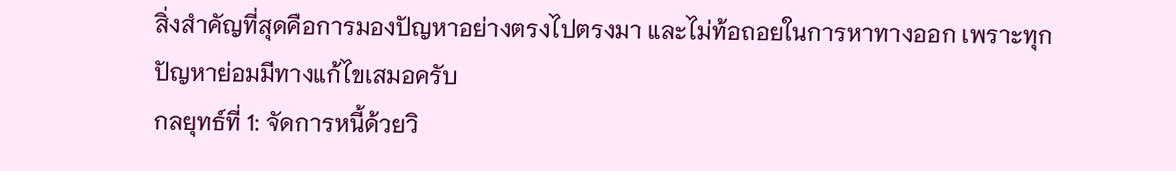สิ่งสำคัญที่สุดคือการมองปัญหาอย่างตรงไปตรงมา และไม่ท้อถอยในการหาทางออก เพราะทุกปัญหาย่อมมีทางแก้ไขเสมอครับ
กลยุทธ์ที่ 1: จัดการหนี้ด้วยวิ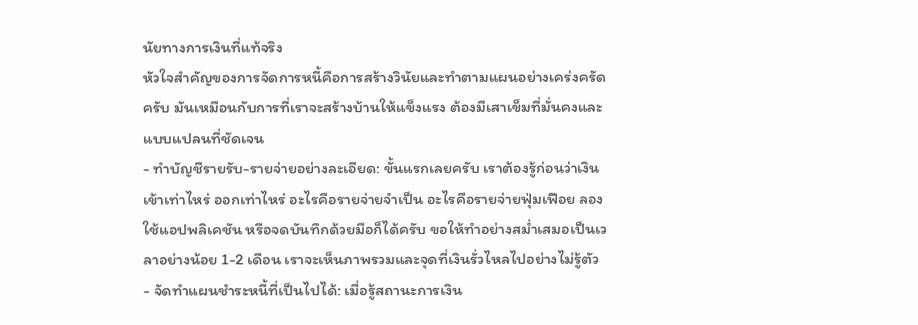นัยทางการเงินที่แท้จริง
หัวใจสำคัญของการจัดการหนี้คือการสร้างวินัยและทำตามแผนอย่างเคร่งครัดครับ มันเหมือนกับการที่เราจะสร้างบ้านให้แข็งแรง ต้องมีเสาเข็มที่มั่นคงและแบบแปลนที่ชัดเจน
- ทำบัญชีรายรับ-รายจ่ายอย่างละเอียด: ขั้นแรกเลยครับ เราต้องรู้ก่อนว่าเงินเข้าเท่าไหร่ ออกเท่าไหร่ อะไรคือรายจ่ายจำเป็น อะไรคือรายจ่ายฟุ่มเฟือย ลองใช้แอปพลิเคชัน หรือจดบันทึกด้วยมือก็ได้ครับ ขอให้ทำอย่างสม่ำเสมอเป็นเวลาอย่างน้อย 1-2 เดือน เราจะเห็นภาพรวมและจุดที่เงินรั่วไหลไปอย่างไม่รู้ตัว
- จัดทำแผนชำระหนี้ที่เป็นไปได้: เมื่อรู้สถานะการเงิน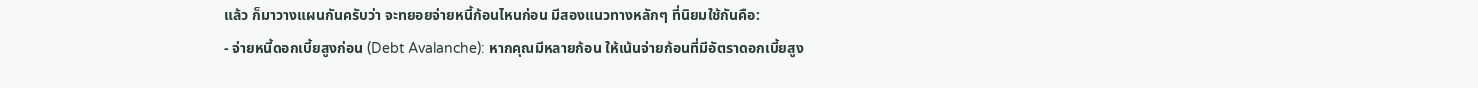แล้ว ก็มาวางแผนกันครับว่า จะทยอยจ่ายหนี้ก้อนไหนก่อน มีสองแนวทางหลักๆ ที่นิยมใช้กันคือ:
- จ่ายหนี้ดอกเบี้ยสูงก่อน (Debt Avalanche): หากคุณมีหลายก้อน ให้เน้นจ่ายก้อนที่มีอัตราดอกเบี้ยสูง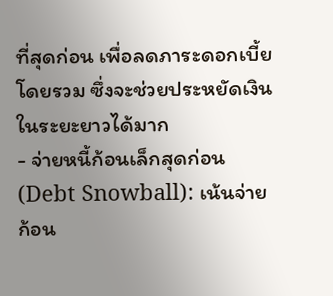ที่สุดก่อน เพื่อลดภาระดอกเบี้ยโดยรวม ซึ่งจะช่วยประหยัดเงินในระยะยาวได้มาก
- จ่ายหนี้ก้อนเล็กสุดก่อน (Debt Snowball): เน้นจ่ายก้อน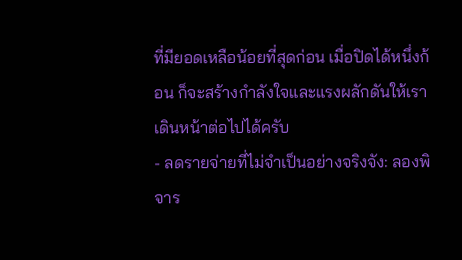ที่มียอดเหลือน้อยที่สุดก่อน เมื่อปิดได้หนึ่งก้อน ก็จะสร้างกำลังใจและแรงผลักดันให้เราเดินหน้าต่อไปได้ครับ
- ลดรายจ่ายที่ไม่จำเป็นอย่างจริงจัง: ลองพิจาร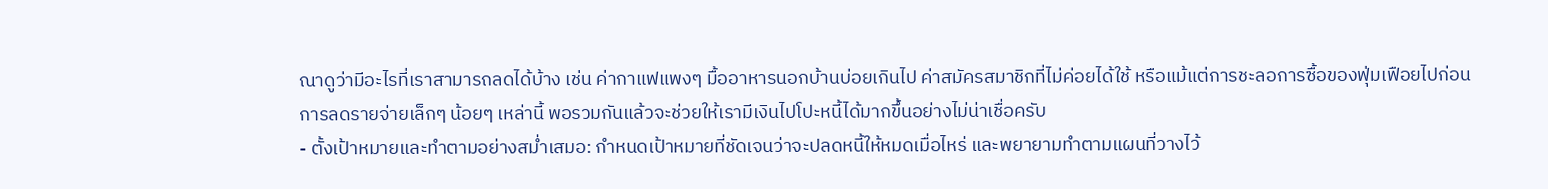ณาดูว่ามีอะไรที่เราสามารถลดได้บ้าง เช่น ค่ากาแฟแพงๆ มื้ออาหารนอกบ้านบ่อยเกินไป ค่าสมัครสมาชิกที่ไม่ค่อยได้ใช้ หรือแม้แต่การชะลอการซื้อของฟุ่มเฟือยไปก่อน การลดรายจ่ายเล็กๆ น้อยๆ เหล่านี้ พอรวมกันแล้วจะช่วยให้เรามีเงินไปโปะหนี้ได้มากขึ้นอย่างไม่น่าเชื่อครับ
- ตั้งเป้าหมายและทำตามอย่างสม่ำเสมอ: กำหนดเป้าหมายที่ชัดเจนว่าจะปลดหนี้ให้หมดเมื่อไหร่ และพยายามทำตามแผนที่วางไว้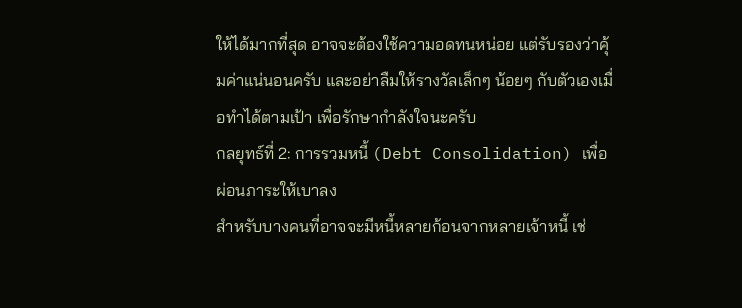ให้ได้มากที่สุด อาจจะต้องใช้ความอดทนหน่อย แต่รับรองว่าคุ้มค่าแน่นอนครับ และอย่าลืมให้รางวัลเล็กๆ น้อยๆ กับตัวเองเมื่อทำได้ตามเป้า เพื่อรักษากำลังใจนะครับ
กลยุทธ์ที่ 2: การรวมหนี้ (Debt Consolidation) เพื่อผ่อนภาระให้เบาลง
สำหรับบางคนที่อาจจะมีหนี้หลายก้อนจากหลายเจ้าหนี้ เช่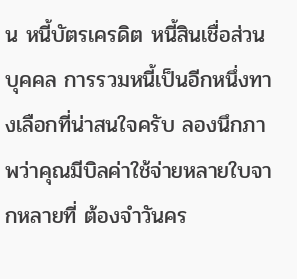น หนี้บัตรเครดิต หนี้สินเชื่อส่วนบุคคล การรวมหนี้เป็นอีกหนึ่งทางเลือกที่น่าสนใจครับ ลองนึกภาพว่าคุณมีบิลค่าใช้จ่ายหลายใบจากหลายที่ ต้องจำวันคร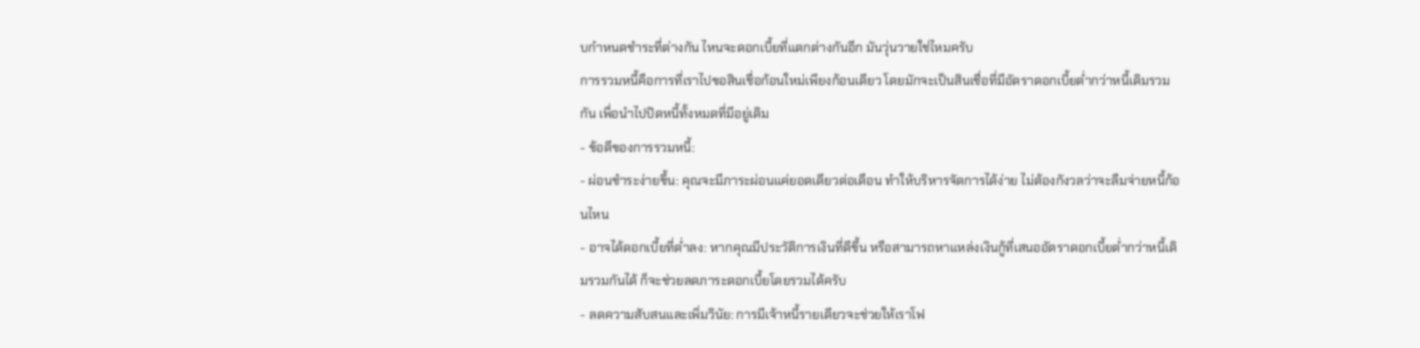บกำหนดชำระที่ต่างกัน ไหนจะดอกเบี้ยที่แตกต่างกันอีก มันวุ่นวายใช่ไหมครับ
การรวมหนี้คือการที่เราไปขอสินเชื่อก้อนใหม่เพียงก้อนเดียว โดยมักจะเป็นสินเชื่อที่มีอัตราดอกเบี้ยต่ำกว่าหนี้เดิมรวมกัน เพื่อนำไปปิดหนี้ทั้งหมดที่มีอยู่เดิม
- ข้อดีของการรวมหนี้:
- ผ่อนชำระง่ายขึ้น: คุณจะมีภาระผ่อนแค่ยอดเดียวต่อเดือน ทำให้บริหารจัดการได้ง่าย ไม่ต้องกังวลว่าจะลืมจ่ายหนี้ก้อนไหน
- อาจได้ดอกเบี้ยที่ต่ำลง: หากคุณมีประวัติการเงินที่ดีขึ้น หรือสามารถหาแหล่งเงินกู้ที่เสนออัตราดอกเบี้ยต่ำกว่าหนี้เดิมรวมกันได้ ก็จะช่วยลดภาระดอกเบี้ยโดยรวมได้ครับ
- ลดความสับสนและเพิ่มวินัย: การมีเจ้าหนี้รายเดียวจะช่วยให้เราโฟ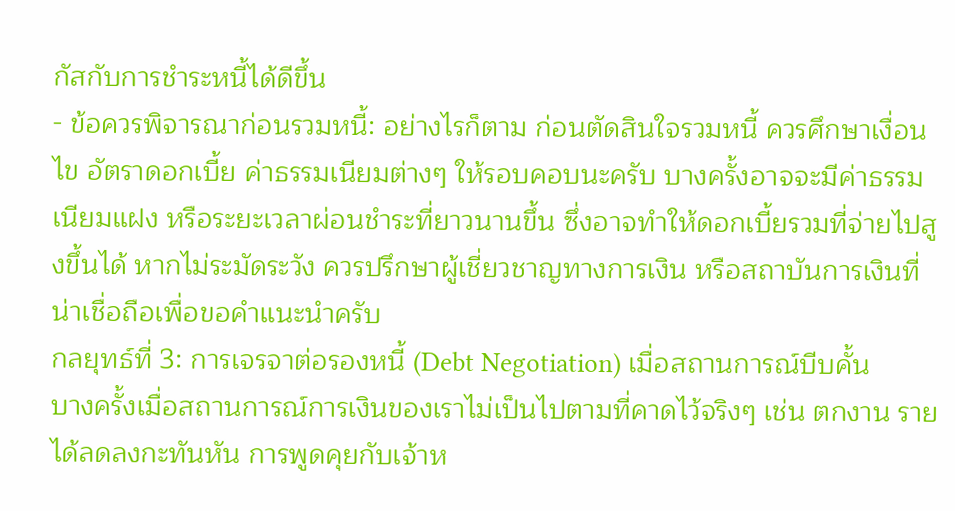กัสกับการชำระหนี้ได้ดีขึ้น
- ข้อควรพิจารณาก่อนรวมหนี้: อย่างไรก็ตาม ก่อนตัดสินใจรวมหนี้ ควรศึกษาเงื่อนไข อัตราดอกเบี้ย ค่าธรรมเนียมต่างๆ ให้รอบคอบนะครับ บางครั้งอาจจะมีค่าธรรมเนียมแฝง หรือระยะเวลาผ่อนชำระที่ยาวนานขึ้น ซึ่งอาจทำให้ดอกเบี้ยรวมที่จ่ายไปสูงขึ้นได้ หากไม่ระมัดระวัง ควรปรึกษาผู้เชี่ยวชาญทางการเงิน หรือสถาบันการเงินที่น่าเชื่อถือเพื่อขอคำแนะนำครับ
กลยุทธ์ที่ 3: การเจรจาต่อรองหนี้ (Debt Negotiation) เมื่อสถานการณ์บีบคั้น
บางครั้งเมื่อสถานการณ์การเงินของเราไม่เป็นไปตามที่คาดไว้จริงๆ เช่น ตกงาน รายได้ลดลงกะทันหัน การพูดคุยกับเจ้าห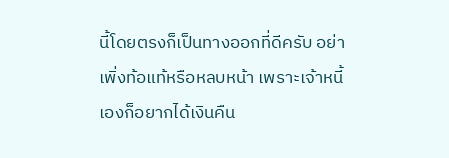นี้โดยตรงก็เป็นทางออกที่ดีครับ อย่าเพิ่งท้อแท้หรือหลบหน้า เพราะเจ้าหนี้เองก็อยากได้เงินคืน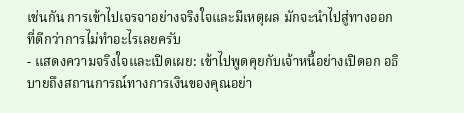เช่นกัน การเข้าไปเจรจาอย่างจริงใจและมีเหตุผล มักจะนำไปสู่ทางออกที่ดีกว่าการไม่ทำอะไรเลยครับ
- แสดงความจริงใจและเปิดเผย: เข้าไปพูดคุยกับเจ้าหนี้อย่างเปิดอก อธิบายถึงสถานการณ์ทางการเงินของคุณอย่า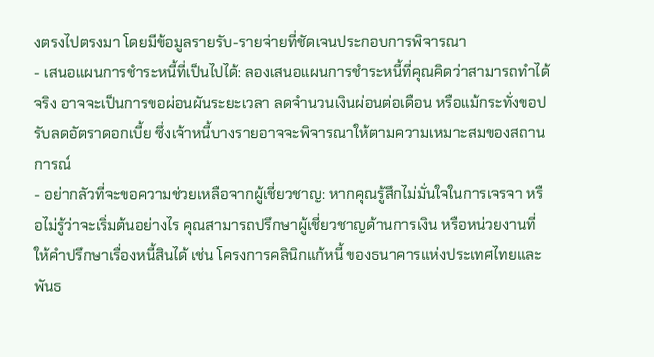งตรงไปตรงมา โดยมีข้อมูลรายรับ-รายจ่ายที่ชัดเจนประกอบการพิจารณา
- เสนอแผนการชำระหนี้ที่เป็นไปได้: ลองเสนอแผนการชำระหนี้ที่คุณคิดว่าสามารถทำได้จริง อาจจะเป็นการขอผ่อนผันระยะเวลา ลดจำนวนเงินผ่อนต่อเดือน หรือแม้กระทั่งขอปรับลดอัตราดอกเบี้ย ซึ่งเจ้าหนี้บางรายอาจจะพิจารณาให้ตามความเหมาะสมของสถานการณ์
- อย่ากลัวที่จะขอความช่วยเหลือจากผู้เชี่ยวชาญ: หากคุณรู้สึกไม่มั่นใจในการเจรจา หรือไม่รู้ว่าจะเริ่มต้นอย่างไร คุณสามารถปรึกษาผู้เชี่ยวชาญด้านการเงิน หรือหน่วยงานที่ให้คำปรึกษาเรื่องหนี้สินได้ เช่น โครงการคลินิกแก้หนี้ ของธนาคารแห่งประเทศไทยและพันธ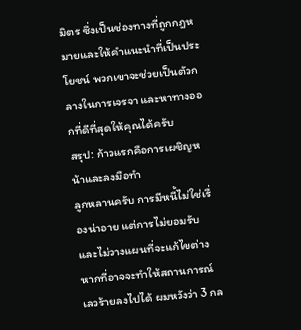มิตร ซึ่งเป็นช่องทางที่ถูกกฎหมายและให้คำแนะนำที่เป็นประโยชน์ พวกเขาจะช่วยเป็นตัวกลางในการเจรจา และหาทางออกที่ดีที่สุดให้คุณได้ครับ
สรุป: ก้าวแรกคือการเผชิญหน้าและลงมือทำ
ลูกหลานครับ การมีหนี้ไม่ใช่เรื่องน่าอาย แต่การไม่ยอมรับและไม่วางแผนที่จะแก้ไขต่างหากที่อาจจะทำให้สถานการณ์เลวร้ายลงไปได้ ผมหวังว่า 3 กล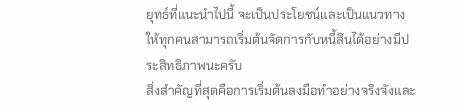ยุทธ์ที่แนะนำไปนี้ จะเป็นประโยชน์และเป็นแนวทางให้ทุกคนสามารถเริ่มต้นจัดการกับหนี้สินได้อย่างมีประสิทธิภาพนะครับ
สิ่งสำคัญที่สุดคือการเริ่มต้นลงมือทำอย่างจริงจังและ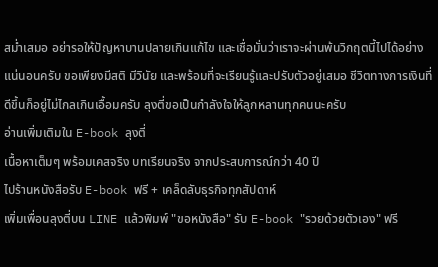สม่ำเสมอ อย่ารอให้ปัญหาบานปลายเกินแก้ไข และเชื่อมั่นว่าเราจะผ่านพ้นวิกฤตนี้ไปได้อย่างแน่นอนครับ ขอเพียงมีสติ มีวินัย และพร้อมที่จะเรียนรู้และปรับตัวอยู่เสมอ ชีวิตทางการเงินที่ดีขึ้นก็อยู่ไม่ไกลเกินเอื้อมครับ ลุงตี่ขอเป็นกำลังใจให้ลูกหลานทุกคนนะครับ
อ่านเพิ่มเติมใน E-book ลุงตี่
เนื้อหาเต็มๆ พร้อมเคสจริง บทเรียนจริง จากประสบการณ์กว่า 40 ปี
ไปร้านหนังสือรับ E-book ฟรี + เคล็ดลับธุรกิจทุกสัปดาห์
เพิ่มเพื่อนลุงตี่บน LINE แล้วพิมพ์ "ขอหนังสือ" รับ E-book "รวยด้วยตัวเอง" ฟรี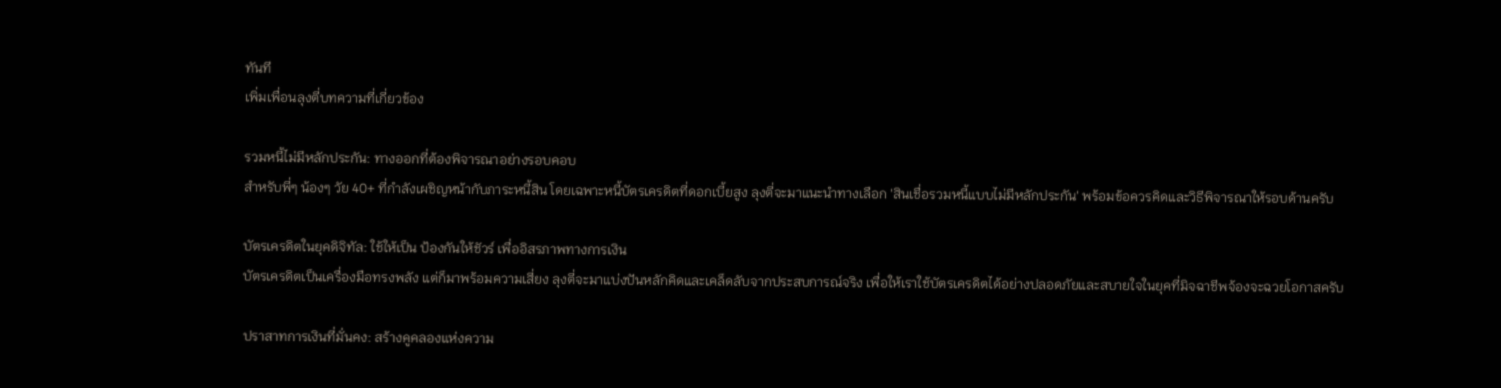ทันที
เพิ่มเพื่อนลุงตี่บทความที่เกี่ยวข้อง

รวมหนี้ไม่มีหลักประกัน: ทางออกที่ต้องพิจารณาอย่างรอบคอบ
สำหรับพี่ๆ น้องๆ วัย 40+ ที่กำลังเผชิญหน้ากับภาระหนี้สิน โดยเฉพาะหนี้บัตรเครดิตที่ดอกเบี้ยสูง ลุงตี่จะมาแนะนำทางเลือก 'สินเชื่อรวมหนี้แบบไม่มีหลักประกัน' พร้อมข้อควรคิดและวิธีพิจารณาให้รอบด้านครับ

บัตรเครดิตในยุคดิจิทัล: ใช้ให้เป็น ป้องกันให้ชัวร์ เพื่ออิสรภาพทางการเงิน
บัตรเครดิตเป็นเครื่องมือทรงพลัง แต่ก็มาพร้อมความเสี่ยง ลุงตี่จะมาแบ่งปันหลักคิดและเคล็ดลับจากประสบการณ์จริง เพื่อให้เราใช้บัตรเครดิตได้อย่างปลอดภัยและสบายใจในยุคที่มิจฉาชีพจ้องจะฉวยโอกาสครับ

ปราสาทการเงินที่มั่นคง: สร้างคูคลองแห่งความ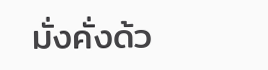มั่งคั่งด้ว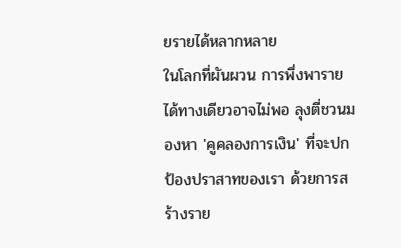ยรายได้หลากหลาย
ในโลกที่ผันผวน การพึ่งพารายได้ทางเดียวอาจไม่พอ ลุงตี่ชวนมองหา 'คูคลองการเงิน' ที่จะปกป้องปราสาทของเรา ด้วยการสร้างราย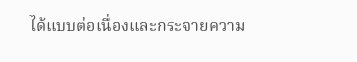ได้แบบต่อเนื่องและกระจายความ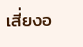เสี่ยงอ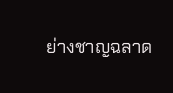ย่างชาญฉลาด